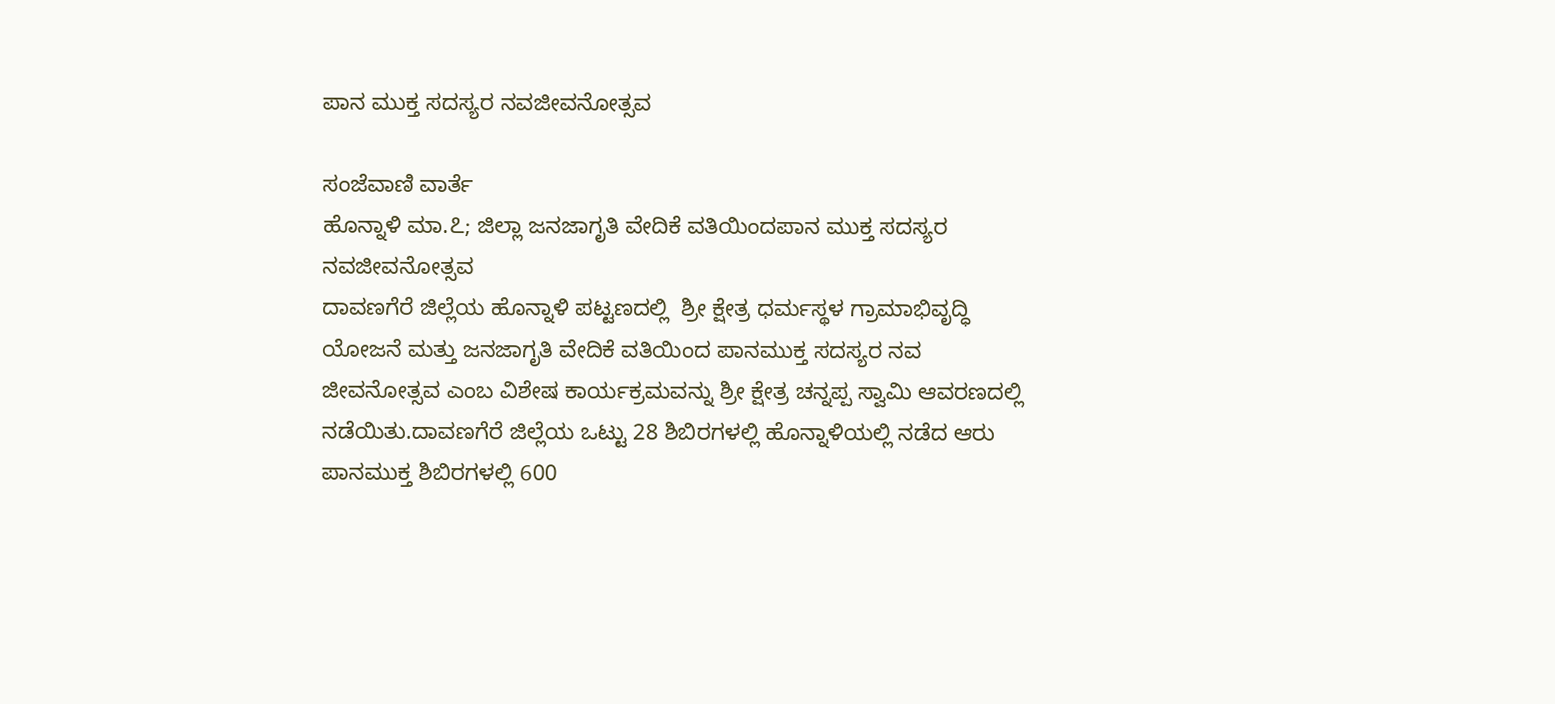ಪಾನ ಮುಕ್ತ ಸದಸ್ಯರ ನವಜೀವನೋತ್ಸವ

ಸಂಜೆವಾಣಿ ವಾರ್ತೆ
ಹೊನ್ನಾಳಿ ಮಾ.೭; ಜಿಲ್ಲಾ ಜನಜಾಗೃತಿ ವೇದಿಕೆ ವತಿಯಿಂದಪಾನ ಮುಕ್ತ ಸದಸ್ಯರ ನವಜೀವನೋತ್ಸವ
ದಾವಣಗೆರೆ ಜಿಲ್ಲೆಯ ಹೊನ್ನಾಳಿ ಪಟ್ಟಣದಲ್ಲಿ  ಶ್ರೀ ಕ್ಷೇತ್ರ ಧರ್ಮಸ್ಥಳ ಗ್ರಾಮಾಭಿವೃದ್ಧಿ ಯೋಜನೆ ಮತ್ತು ಜನಜಾಗೃತಿ ವೇದಿಕೆ ವತಿಯಿಂದ ಪಾನಮುಕ್ತ ಸದಸ್ಯರ ನವ ಜೀವನೋತ್ಸವ ಎಂಬ ವಿಶೇಷ ಕಾರ್ಯಕ್ರಮವನ್ನು ಶ್ರೀ ಕ್ಷೇತ್ರ ಚನ್ನಪ್ಪ ಸ್ವಾಮಿ ಆವರಣದಲ್ಲಿ ನಡೆಯಿತು.ದಾವಣಗೆರೆ ಜಿಲ್ಲೆಯ ಒಟ್ಟು 28 ಶಿಬಿರಗಳಲ್ಲಿ ಹೊನ್ನಾಳಿಯಲ್ಲಿ ನಡೆದ ಆರು ಪಾನಮುಕ್ತ ಶಿಬಿರಗಳಲ್ಲಿ 600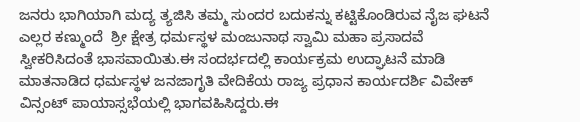ಜನರು ಭಾಗಿಯಾಗಿ ಮದ್ಯ ತ್ಯಜಿಸಿ ತಮ್ಮ ಸುಂದರ ಬದುಕನ್ನು ಕಟ್ಟಿಕೊಂಡಿರುವ ನೈಜ ಘಟನೆ ಎಲ್ಲರ ಕಣ್ಮುಂದೆ  ಶ್ರೀ ಕ್ಷೇತ್ರ ಧರ್ಮಸ್ಥಳ ಮಂಜುನಾಥ ಸ್ವಾಮಿ ಮಹಾ ಪ್ರಸಾದವೆ ಸ್ವೀಕರಿಸಿದಂತೆ ಭಾಸವಾಯಿತು.ಈ ಸಂದರ್ಭದಲ್ಲಿ ಕಾರ್ಯಕ್ರಮ ಉದ್ಘಾಟನೆ ಮಾಡಿ ಮಾತನಾಡಿದ ಧರ್ಮಸ್ಥಳ ಜನಜಾಗೃತಿ ವೇದಿಕೆಯ ರಾಜ್ಯ ಪ್ರಧಾನ ಕಾರ್ಯದರ್ಶಿ ವಿವೇಕ್ ವಿನ್ಸಂಟ್ ಪಾಯಾಸ್ಸಭೆಯಲ್ಲಿ ಭಾಗವಹಿಸಿದ್ದರು.ಈ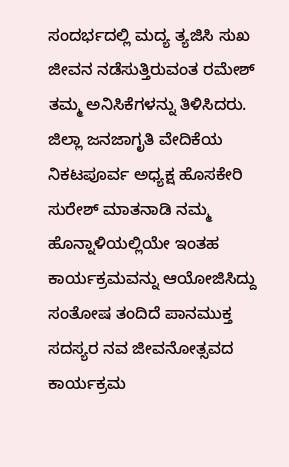ಸಂದರ್ಭದಲ್ಲಿ ಮದ್ಯ ತ್ಯಜಿಸಿ ಸುಖ ಜೀವನ ನಡೆಸುತ್ತಿರುವಂತ ರಮೇಶ್   ತಮ್ಮ ಅನಿಸಿಕೆಗಳನ್ನು ತಿಳಿಸಿದರು.  ಜಿಲ್ಲಾ ಜನಜಾಗೃತಿ ವೇದಿಕೆಯ ನಿಕಟಪೂರ್ವ ಅಧ್ಯಕ್ಷ ಹೊಸಕೇರಿ ಸುರೇಶ್ ಮಾತನಾಡಿ ನಮ್ಮ ಹೊನ್ನಾಳಿಯಲ್ಲಿಯೇ ಇಂತಹ  ಕಾರ್ಯಕ್ರಮವನ್ನು ಆಯೋಜಿಸಿದ್ದು  ಸಂತೋಷ ತಂದಿದೆ ಪಾನಮುಕ್ತ ಸದಸ್ಯರ ನವ ಜೀವನೋತ್ಸವದ ಕಾರ್ಯಕ್ರಮ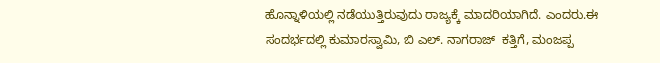ಹೊನ್ನಾಳಿಯಲ್ಲಿ ನಡೆಯುತ್ತಿರುವುದು ರಾಜ್ಯಕ್ಕೆ ಮಾದರಿಯಾಗಿದೆ. ಎಂದರು.ಈ ಸಂದರ್ಭದಲ್ಲಿ ಕುಮಾರಸ್ವಾಮಿ, ಬಿ ಎಲ್. ನಾಗರಾಜ್  ಕತ್ತಿಗೆ, ಮಂಜಪ್ಪ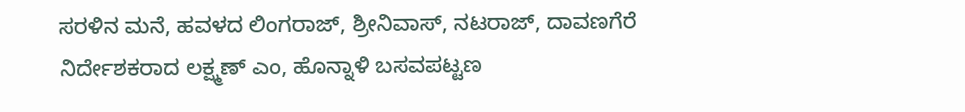ಸರಳಿನ ಮನೆ, ಹವಳದ ಲಿಂಗರಾಜ್, ಶ್ರೀನಿವಾಸ್, ನಟರಾಜ್, ದಾವಣಗೆರೆ ನಿರ್ದೇಶಕರಾದ ಲಕ್ಷ್ಮಣ್ ಎಂ, ಹೊನ್ನಾಳಿ ಬಸವಪಟ್ಟಣ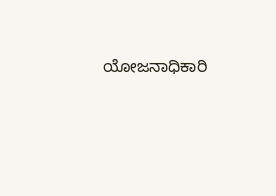ಯೋಜನಾಧಿಕಾರಿ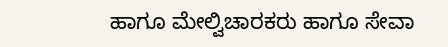ಹಾಗೂ ಮೇಲ್ವಿಚಾರಕರು ಹಾಗೂ ಸೇವಾ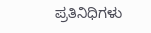ಪ್ರತಿನಿಧಿಗಳು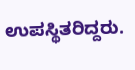ಉಪಸ್ಥಿತರಿದ್ದರು.